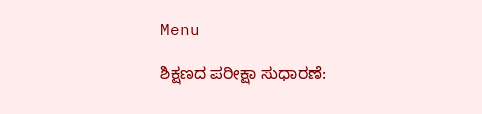Menu

ಶಿಕ್ಷಣದ ಪರೀಕ್ಷಾ ಸುಧಾರಣೆ: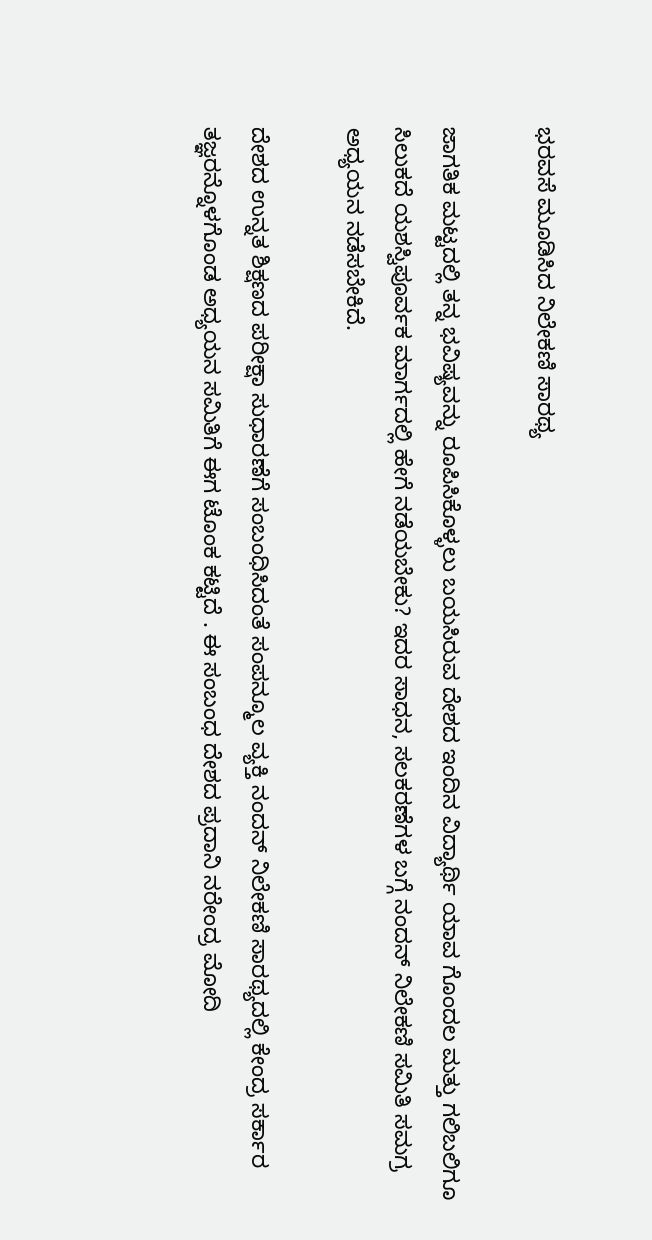ಭರವಸೆ ಮೂಡಿಸಿದ ನಿಲೇಕಣಿ ಸಾರಥ್ಯ

ಜಾಗತಿಕ ಮಟ್ಟದಲ್ಲಿ ತನ್ನ ಭವಿಷ್ಯವನ್ನು ರೂಪಿಸಿಕೊಳ್ಳಲು ಬಯಸಿರುವ ದೇಶದ ಇಂದಿನ ವಿದ್ಯಾರ್ಥಿ ಯಾವ ಗೊಂದಲ ಮತ್ತು ಗಲಿಬಲಿಗೂ ಸಿಲುಕದೆ ಯಶಸ್ವಿಪೂರ್ವಕ ಮಾರ್ಗದಲ್ಲಿ ಹೇಗೆ ನಡೆಯಬೇಕು? ಇದರ ಸಾಧನ, ಸಲಕರಣೆಗಳ ಬಗ್ಗೆ ನಂದನ್ ನಿಲೇಕಣಿ ಸಮಿತಿ ಸಮಗ್ರ ಅಧ್ಯಯನ ನಡೆಸಬೇಕಿದೆ.

ದೇಶದ ಉನ್ನತ ಶಿಕ್ಷಣದ ಪರೀಕ್ಷಾ ಸುಧಾರಣೆಗೆ ಸಂಬಂಧಿಸಿದಂತೆ ಸಂಪನ್ಮೂಲ ವ್ಯಕ್ತಿ ನಂದನ್ ನಿಲೇಕಣಿ ಸಾರಥ್ಯದಲ್ಲಿ ಕೇಂದ್ರ ಸರ್ಕಾರ ತಜ್ಞರನ್ನೊಳಗೊಂಡ ಅಧ್ಯಯನ ಸಮಿತಿಗೆ ಈಗ ಟೊಂಕ ಕಟ್ಟಿದೆ . ಈ ಸಂಬಂಧ ದೇಶದ ಪ್ರದಾನಿ ನರೇಂದ್ರ ಮೋದಿ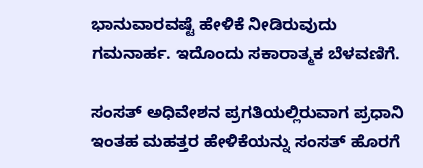ಭಾನುವಾರವಷ್ಟೆ ಹೇಳಿಕೆ ನೀಡಿರುವುದು ಗಮನಾರ್ಹ. ಇದೊಂದು ಸಕಾರಾತ್ಮಕ ಬೆಳವಣಿಗೆ.

ಸಂಸತ್ ಅಧಿವೇಶನ ಪ್ರಗತಿಯಲ್ಲಿರುವಾಗ ಪ್ರಧಾನಿ ಇಂತಹ ಮಹತ್ತರ ಹೇಳಿಕೆಯನ್ನು ಸಂಸತ್ ಹೊರಗೆ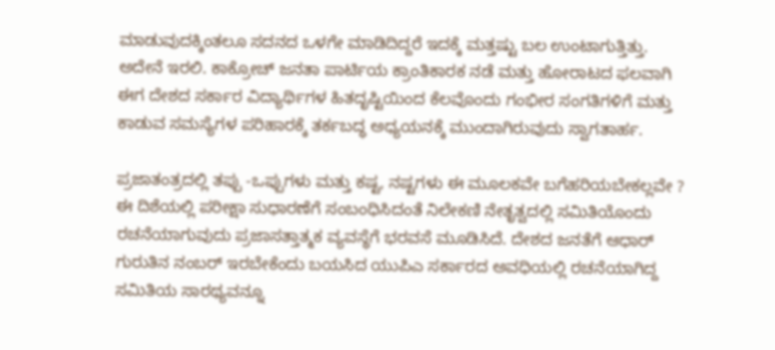ಮಾಡುವುದಕ್ಕಿಂತಲೂ ಸದನದ ಒಳಗೇ ಮಾಡಿದಿದ್ದರೆ ಇದಕ್ಕೆ ಮತ್ತಷ್ಟು ಬಲ ಉಂಟಾಗುತ್ತಿತ್ತು. ಅದೇನೆ ಇರಲಿ. ಕಾಕ್ರೋಚ್ ಜನತಾ ಪಾರ್ಟಿಯ ಕ್ರಾಂತಿಕಾರಕ ನಡೆ ಮತ್ತು ಹೋರಾಟದ ಫಲವಾಗಿ ಈಗ ದೇಶದ ಸರ್ಕಾರ ವಿದ್ಯಾರ್ಥಿಗಳ ಹಿತದೃಷ್ಟಿಯಿಂದ ಕೆಲವೊಂದು ಗಂಭೀರ ಸಂಗತಿಗಳಿಗೆ ಮತ್ತು ಕಾಡುವ ಸಮಸ್ಯೆಗಳ ಪರಿಹಾರಕ್ಕೆ ತರ್ಕಬದ್ಧ ಅಧ್ಯಯನಕ್ಕೆ ಮುಂದಾಗಿರುವುದು ಸ್ವಾಗತಾರ್ಹ.

ಪ್ರಜಾತಂತ್ರದಲ್ಲಿ ತಪ್ಪು -ಒಪ್ಪುಗಳು ಮತ್ತು ಕಷ್ಟ, ನಷ್ಟಗಳು ಈ ಮೂಲಕವೇ ಬಗೆಹರಿಯಬೇಕಲ್ಲವೇ ? ಈ ದಿಶೆಯಲ್ಲಿ ಪರೀಕ್ಷಾ ಸುಧಾರಣೆಗೆ ಸಂಬಂಧಿಸಿದಂತೆ ನಿಲೇಕಣಿ ನೇತೃತ್ವದಲ್ಲಿ ಸಮಿತಿಯೊಂದು ರಚನೆಯಾಗುವುದು ಪ್ರಜಾಸತ್ತಾತ್ಮಕ ವ್ಯವಸ್ಥೆಗೆ ಭರವಸೆ ಮೂಡಿಸಿದೆ. ದೇಶದ ಜನತೆಗೆ ಆಧಾರ್ ಗುರುತಿನ ನಂಬರ್ ಇರಬೇಕೆಂದು ಬಯಸಿದ ಯುಪಿಎ ಸರ್ಕಾರದ ಅವಧಿಯಲ್ಲಿ ರಚನೆಯಾಗಿದ್ದ ಸಮಿತಿಯ ಸಾರಥ್ಯವನ್ನೂ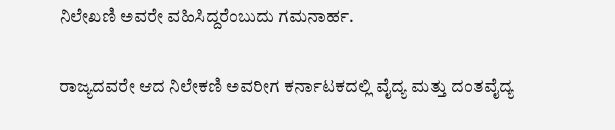ನಿಲೇಖಣಿ ಅವರೇ ವಹಿಸಿದ್ದರೆಂಬುದು ಗಮನಾರ್ಹ.

ರಾಜ್ಯದವರೇ ಆದ ನಿಲೇಕಣಿ ಅವರೀಗ ಕರ್ನಾಟಕದಲ್ಲಿ ವೈದ್ಯ ಮತ್ತು ದಂತವೈದ್ಯ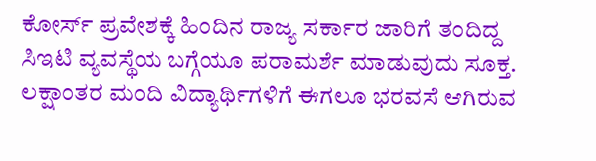ಕೋರ್ಸ್ ಪ್ರವೇಶಕ್ಕೆ ಹಿಂದಿನ ರಾಜ್ಯ ಸರ್ಕಾರ ಜಾರಿಗೆ ತಂದಿದ್ದ ಸಿಇಟಿ ವ್ಯವಸ್ಥೆಯ ಬಗ್ಗೆಯೂ ಪರಾಮರ್ಶೆ ಮಾಡುವುದು ಸೂಕ್ತ. ಲಕ್ಷಾಂತರ ಮಂದಿ ವಿದ್ಯಾರ್ಥಿಗಳಿಗೆ ಈಗಲೂ ಭರವಸೆ ಆಗಿರುವ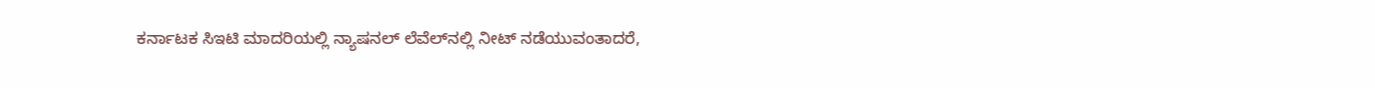ಕರ್ನಾಟಕ ಸಿಇಟಿ ಮಾದರಿಯಲ್ಲಿ ನ್ಯಾಷನಲ್ ಲೆವೆಲ್‌ನಲ್ಲಿ ನೀಟ್ ನಡೆಯುವಂತಾದರೆ,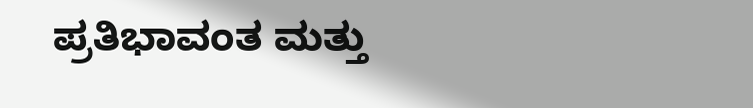ಪ್ರತಿಭಾವಂತ ಮತ್ತು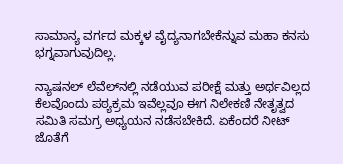ಸಾಮಾನ್ಯ ವರ್ಗದ ಮಕ್ಕಳ ವೈದ್ಯನಾಗಬೇಕೆನ್ನುವ ಮಹಾ ಕನಸು ಭಗ್ನವಾಗುವುದಿಲ್ಲ.

ನ್ಯಾಷನಲ್ ಲೆವೆಲ್‌ನಲ್ಲಿ ನಡೆಯುವ ಪರೀಕ್ಷೆ ಮತ್ತು ಅರ್ಥವಿಲ್ಲದ ಕೆಲವೊಂದು ಪಠ್ಯಕ್ರಮ ಇವೆಲ್ಲವೂ ಈಗ ನಿಲೇಕಣಿ ನೇತೃತ್ವದ ಸಮಿತಿ ಸಮಗ್ರ ಅಧ್ಯಯನ ನಡೆಸಬೇಕಿದೆ. ಏಕೆಂದರೆ ನೀಟ್ ಜೊತೆಗೆ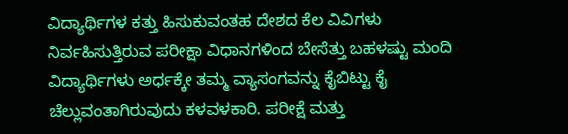ವಿದ್ಯಾರ್ಥಿಗಳ ಕತ್ತು ಹಿಸುಕುವಂತಹ ದೇಶದ ಕೆಲ ವಿವಿಗಳು ನಿರ್ವಹಿಸುತ್ತಿರುವ ಪರೀಕ್ಷಾ ವಿಧಾನಗಳಿಂದ ಬೇಸೆತ್ತು ಬಹಳಷ್ಟು ಮಂದಿ ವಿದ್ಯಾರ್ಥಿಗಳು ಅರ್ಧಕ್ಕೇ ತಮ್ಮ ವ್ಯಾಸಂಗವನ್ನು ಕೈಬಿಟ್ಟು ಕೈ ಚೆಲ್ಲುವಂತಾಗಿರುವುದು ಕಳವಳಕಾರಿ. ಪರೀಕ್ಷೆ ಮತ್ತು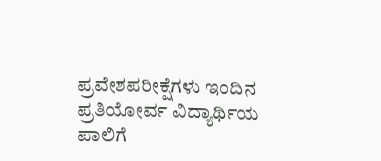ಪ್ರವೇಶಪರೀಕ್ಷೆಗಳು ಇಂದಿನ ಪ್ರತಿಯೋರ್ವ ವಿದ್ಯಾರ್ಥಿಯ ಪಾಲಿಗೆ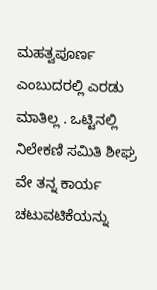ಮಹತ್ವಪೂರ್ಣ ಎಂಬುದರಲ್ಲಿ ಎರಡು ಮಾತಿಲ್ಲ . ಒಟ್ಟಿನಲ್ಲಿ ನಿಲೇಕಣಿ ಸಮಿತಿ ಶೀಘ್ರ ವೇ ತನ್ನ ಕಾರ್ಯ ಚಟುವಟಿಕೆಯನ್ನು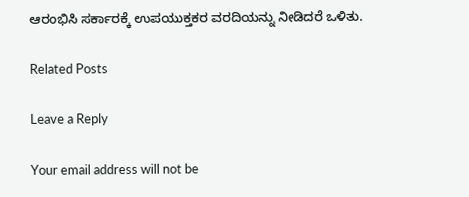ಆರಂಭಿಸಿ ಸರ್ಕಾರಕ್ಕೆ ಉಪಯುಕ್ತಕರ ವರದಿಯನ್ನು ನೀಡಿದರೆ ಒಳಿತು.

Related Posts

Leave a Reply

Your email address will not be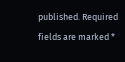published. Required fields are marked *